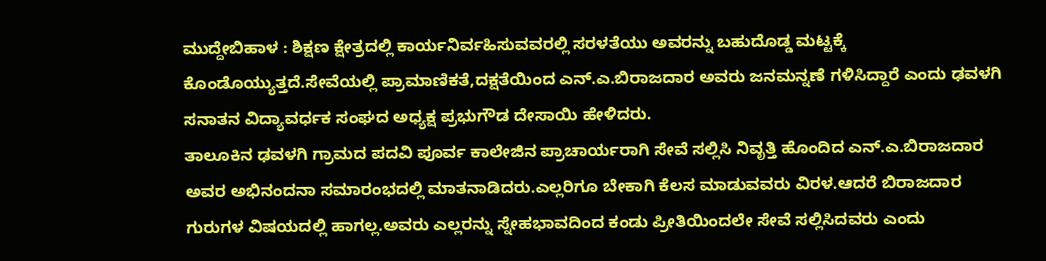ಮುದ್ದೇಬಿಹಾಳ : ಶಿಕ್ಷಣ ಕ್ಷೇತ್ರದಲ್ಲಿ ಕಾರ್ಯನಿರ್ವಹಿಸುವವರಲ್ಲಿ ಸರಳತೆಯು ಅವರನ್ನು ಬಹುದೊಡ್ಡ ಮಟ್ಟಕ್ಕೆ ಕೊಂಡೊಯ್ಯುತ್ತದೆ.ಸೇವೆಯಲ್ಲಿ ಪ್ರಾಮಾಣಿಕತೆ,ದಕ್ಷತೆಯಿಂದ ಎನ್.ಎ.ಬಿರಾಜದಾರ ಅವರು ಜನಮನ್ನಣೆ ಗಳಿಸಿದ್ದಾರೆ ಎಂದು ಢವಳಗಿ ಸನಾತನ ವಿದ್ಯಾವರ್ಧಕ ಸಂಘದ ಅಧ್ಯಕ್ಷ ಪ್ರಭುಗೌಡ ದೇಸಾಯಿ ಹೇಳಿದರು.
ತಾಲೂಕಿನ ಢವಳಗಿ ಗ್ರಾಮದ ಪದವಿ ಪೂರ್ವ ಕಾಲೇಜಿನ ಪ್ರಾಚಾರ್ಯರಾಗಿ ಸೇವೆ ಸಲ್ಲಿಸಿ ನಿವೃತ್ತಿ ಹೊಂದಿದ ಎನ್.ಎ.ಬಿರಾಜದಾರ ಅವರ ಅಭಿನಂದನಾ ಸಮಾರಂಭದಲ್ಲಿ ಮಾತನಾಡಿದರು.ಎಲ್ಲರಿಗೂ ಬೇಕಾಗಿ ಕೆಲಸ ಮಾಡುವವರು ವಿರಳ.ಆದರೆ ಬಿರಾಜದಾರ ಗುರುಗಳ ವಿಷಯದಲ್ಲಿ ಹಾಗಲ್ಲ.ಅವರು ಎಲ್ಲರನ್ನು ಸ್ನೇಹಭಾವದಿಂದ ಕಂಡು ಪ್ರೀತಿಯಿಂದಲೇ ಸೇವೆ ಸಲ್ಲಿಸಿದವರು ಎಂದು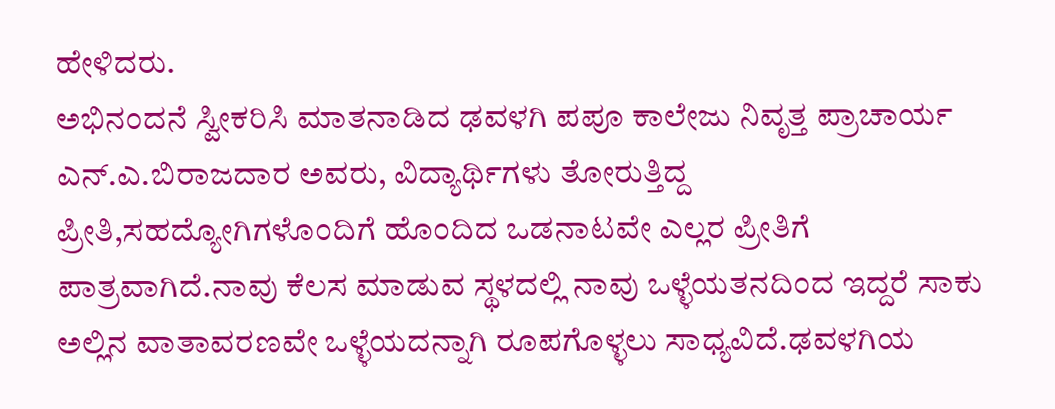ಹೇಳಿದರು.
ಅಭಿನಂದನೆ ಸ್ವೀಕರಿಸಿ ಮಾತನಾಡಿದ ಢವಳಗಿ ಪಪೂ ಕಾಲೇಜು ನಿವೃತ್ತ ಪ್ರಾಚಾರ್ಯ ಎನ್.ಎ.ಬಿರಾಜದಾರ ಅವರು, ವಿದ್ಯಾರ್ಥಿಗಳು ತೋರುತ್ತಿದ್ದ ಪ್ರೀತಿ,ಸಹದ್ಯೋಗಿಗಳೊಂದಿಗೆ ಹೊಂದಿದ ಒಡನಾಟವೇ ಎಲ್ಲರ ಪ್ರೀತಿಗೆ ಪಾತ್ರವಾಗಿದೆ.ನಾವು ಕೆಲಸ ಮಾಡುವ ಸ್ಥಳದಲ್ಲಿ ನಾವು ಒಳ್ಳೆಯತನದಿಂದ ಇದ್ದರೆ ಸಾಕು ಅಲ್ಲಿನ ವಾತಾವರಣವೇ ಒಳ್ಳೆಯದನ್ನಾಗಿ ರೂಪಗೊಳ್ಳಲು ಸಾಧ್ಯವಿದೆ.ಢವಳಗಿಯ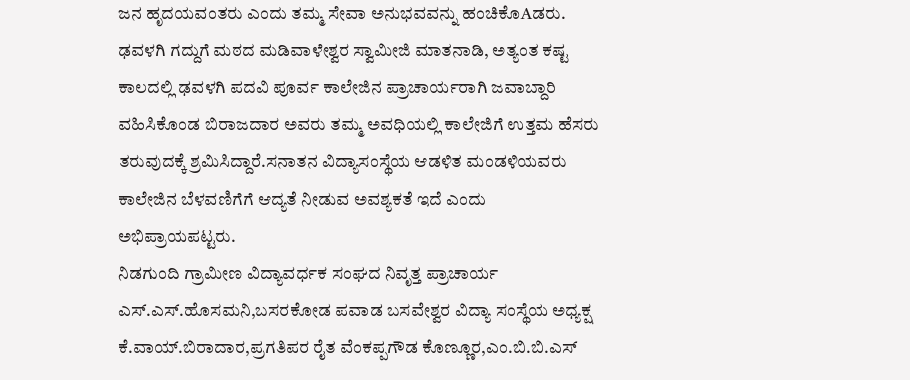ಜನ ಹೃದಯವಂತರು ಎಂದು ತಮ್ಮ ಸೇವಾ ಅನುಭವವನ್ನು ಹಂಚಿಕೊAಡರು.
ಢವಳಗಿ ಗದ್ದುಗೆ ಮಠದ ಮಡಿವಾಳೇಶ್ವರ ಸ್ವಾಮೀಜಿ ಮಾತನಾಡಿ, ಅತ್ಯಂತ ಕಷ್ಟ ಕಾಲದಲ್ಲಿ ಢವಳಗಿ ಪದವಿ ಪೂರ್ವ ಕಾಲೇಜಿನ ಪ್ರಾಚಾರ್ಯರಾಗಿ ಜವಾಬ್ದಾರಿ ವಹಿಸಿಕೊಂಡ ಬಿರಾಜದಾರ ಅವರು ತಮ್ಮ ಅವಧಿಯಲ್ಲಿ ಕಾಲೇಜಿಗೆ ಉತ್ತಮ ಹೆಸರು ತರುವುದಕ್ಕೆ ಶ್ರಮಿಸಿದ್ದಾರೆ.ಸನಾತನ ವಿದ್ಯಾಸಂಸ್ಥೆಯ ಆಡಳಿತ ಮಂಡಳಿಯವರು ಕಾಲೇಜಿನ ಬೆಳವಣಿಗೆಗೆ ಆದ್ಯತೆ ನೀಡುವ ಅವಶ್ಯಕತೆ ಇದೆ ಎಂದು ಅಭಿಪ್ರಾಯಪಟ್ಟರು.
ನಿಡಗುಂದಿ ಗ್ರಾಮೀಣ ವಿದ್ಯಾವರ್ಧಕ ಸಂಘದ ನಿವೃತ್ತ ಪ್ರಾಚಾರ್ಯ ಎಸ್.ಎಸ್.ಹೊಸಮನಿ,ಬಸರಕೋಡ ಪವಾಡ ಬಸವೇಶ್ವರ ವಿದ್ಯಾ ಸಂಸ್ಥೆಯ ಅಧ್ಯಕ್ಷ ಕೆ.ವಾಯ್.ಬಿರಾದಾರ,ಪ್ರಗತಿಪರ ರೈತ ವೆಂಕಪ್ಪಗೌಡ ಕೊಣ್ಣೂರ,ಎಂ.ಬಿ.ಬಿ.ಎಸ್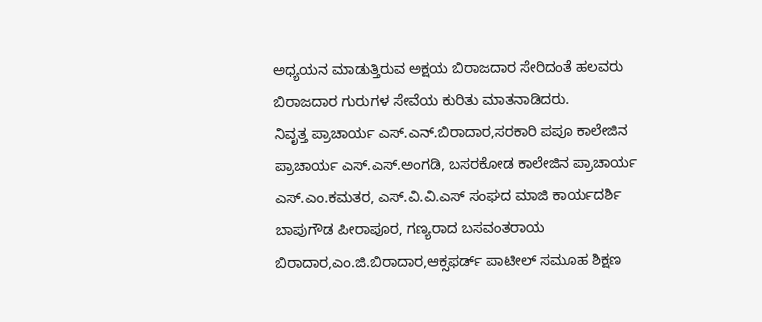ಅಧ್ಯಯನ ಮಾಡುತ್ತಿರುವ ಅಕ್ಷಯ ಬಿರಾಜದಾರ ಸೇರಿದಂತೆ ಹಲವರು ಬಿರಾಜದಾರ ಗುರುಗಳ ಸೇವೆಯ ಕುರಿತು ಮಾತನಾಡಿದರು.
ನಿವೃತ್ತ ಪ್ರಾಚಾರ್ಯ ಎಸ್.ಎನ್.ಬಿರಾದಾರ,ಸರಕಾರಿ ಪಪೂ ಕಾಲೇಜಿನ ಪ್ರಾಚಾರ್ಯ ಎಸ್.ಎಸ್.ಅಂಗಡಿ, ಬಸರಕೋಡ ಕಾಲೇಜಿನ ಪ್ರಾಚಾರ್ಯ ಎಸ್.ಎಂ.ಕಮತರ, ಎಸ್.ವಿ.ವಿ.ಎಸ್ ಸಂಘದ ಮಾಜಿ ಕಾರ್ಯದರ್ಶಿ ಬಾಪುಗೌಡ ಪೀರಾಪೂರ, ಗಣ್ಯರಾದ ಬಸವಂತರಾಯ ಬಿರಾದಾರ,ಎಂ.ಜಿ.ಬಿರಾದಾರ,ಆಕ್ಸಫರ್ಡ್ ಪಾಟೀಲ್ ಸಮೂಹ ಶಿಕ್ಷಣ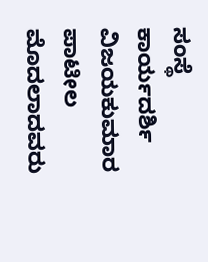ಸಂಸ್ಥೆ ಕಾರ್ಯದರ್ಶಿ ವಿಜಯಕುಮಾರ ಪಾಟೀಲ ಮೊದಲಾದವರು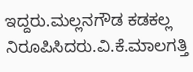ಇದ್ದರು.ಮಲ್ಲನಗೌಡ ಕಡಕಲ್ಲ ನಿರೂಪಿಸಿದರು.ವಿ.ಕೆ.ಮಾಲಗತ್ತಿ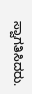ಸ್ವಾಗತಿಸಿದರು.